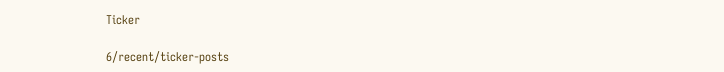Ticker

6/recent/ticker-posts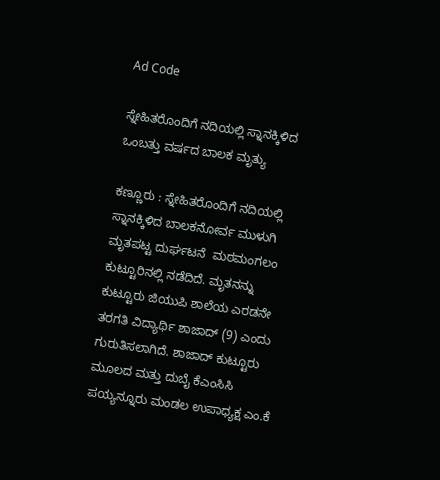Ad Code

ಸ್ನೇಹಿತರೊಂದಿಗೆ ನದಿಯಲ್ಲಿ ಸ್ನಾನಕ್ಕಿಳಿದ ಒಂಬತ್ತು ವರ್ಷದ ಬಾಲಕ ಮೃತ್ಯು

ಕಣ್ಣೂರು : ಸ್ನೇಹಿತರೊಂದಿಗೆ ನದಿಯಲ್ಲಿ ಸ್ನಾನಕ್ಕಿಳಿದ ಬಾಲಕನೋರ್ವ ಮುಳುಗಿ ಮೃತಪಟ್ಟ ದುರ್ಘಟನೆ  ಮಠಮಂಗಲಂ ಕುಟ್ಟೂರಿನಲ್ಲಿ ನಡೆದಿದೆ. ಮೃತನನ್ನು ಕುಟ್ಟೂರು ಜಿಯುಪಿ ಶಾಲೆಯ ಎರಡನೇ ತರಗತಿ ವಿದ್ಯಾರ್ಥಿ ಶಾಜಾದ್ (9) ಎಂದು ಗುರುತಿಸಲಾಗಿದೆ. ಶಾಜಾದ್ ಕುಟ್ಟೂರು ಮೂಲದ ಮತ್ತು ದುಬೈ ಕೆಎಂಸಿಸಿ ಪಯ್ಯನ್ನೂರು ಮಂಡಲ ಉಪಾಧ್ಯಕ್ಷ ಎಂ.ಕೆ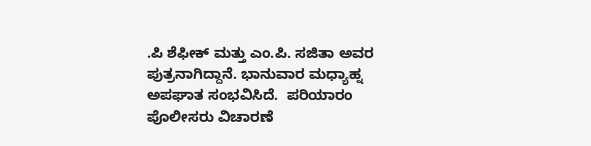.ಪಿ ಶೆಫೀಕ್ ಮತ್ತು ಎಂ.ಪಿ. ಸಜಿತಾ ಅವರ ಪುತ್ರನಾಗಿದ್ದಾನೆ. ಭಾನುವಾರ ಮಧ್ಯಾಹ್ನ ಅಪಘಾತ ಸಂಭವಿಸಿದೆ.  ಪರಿಯಾರಂ ಪೊಲೀಸರು ವಿಚಾರಣೆ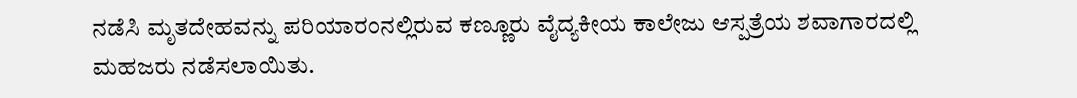ನಡೆಸಿ ಮೃತದೇಹವನ್ನು ಪರಿಯಾರಂನಲ್ಲಿರುವ ಕಣ್ಣೂರು ವೈದ್ಯಕೀಯ ಕಾಲೇಜು ಆಸ್ಪತ್ರೆಯ ಶವಾಗಾರದಲ್ಲಿ ಮಹಜರು ನಡೆಸಲಾಯಿತು.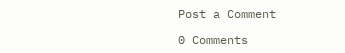Post a Comment

0 Comments